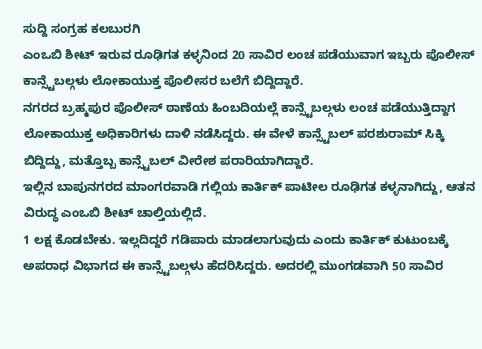ಸುದ್ದಿ ಸಂಗ್ರಹ ಕಲಬುರಗಿ
ಎಂಒಬಿ ಶೀಟ್ ಇರುವ ರೂಢಿಗತ ಕಳ್ಳನಿಂದ 20 ಸಾವಿರ ಲಂಚ ಪಡೆಯುವಾಗ ಇಬ್ಬರು ಪೊಲೀಸ್ ಕಾನ್ಸ್ಟೆಬಲ್ಗಳು ಲೋಕಾಯುಕ್ತ ಪೊಲೀಸರ ಬಲೆಗೆ ಬಿದ್ದಿದ್ದಾರೆ.
ನಗರದ ಬ್ರಹ್ಮಪುರ ಪೊಲೀಸ್ ಠಾಣೆಯ ಹಿಂಬದಿಯಲ್ಲೆ ಕಾನ್ಸ್ಟೆಬಲ್ಗಳು ಲಂಚ ಪಡೆಯುತ್ತಿದ್ದಾಗ ಲೋಕಾಯುಕ್ತ ಅಧಿಕಾರಿಗಳು ದಾಳಿ ನಡೆಸಿದ್ದರು. ಈ ವೇಳೆ ಕಾನ್ಸ್ಟೆಬಲ್ ಪರಶುರಾಮ್ ಸಿಕ್ಕಿ ಬಿದ್ದಿದ್ದು, ಮತ್ತೊಬ್ಬ ಕಾನ್ಸ್ಟೆಬಲ್ ವೀರೇಶ ಪರಾರಿಯಾಗಿದ್ದಾರೆ.
ಇಲ್ಲಿನ ಬಾಪುನಗರದ ಮಾಂಗರವಾಡಿ ಗಲ್ಲಿಯ ಕಾರ್ತಿಕ್ ಪಾಟೀಲ ರೂಢಿಗತ ಕಳ್ಳನಾಗಿದ್ದು, ಆತನ ವಿರುದ್ಧ ಎಂಒಬಿ ಶೀಟ್ ಚಾಲ್ತಿಯಲ್ಲಿದೆ.
1 ಲಕ್ಷ ಕೊಡಬೇಕು. ಇಲ್ಲದಿದ್ದರೆ ಗಡಿಪಾರು ಮಾಡಲಾಗುವುದು ಎಂದು ಕಾರ್ತಿಕ್ ಕುಟುಂಬಕ್ಕೆ ಅಪರಾಧ ವಿಭಾಗದ ಈ ಕಾನ್ಸ್ಟೆಬಲ್ಗಳು ಹೆದರಿಸಿದ್ದರು. ಅದರಲ್ಲಿ ಮುಂಗಡವಾಗಿ 50 ಸಾವಿರ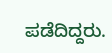ಪಡೆದಿದ್ದರು.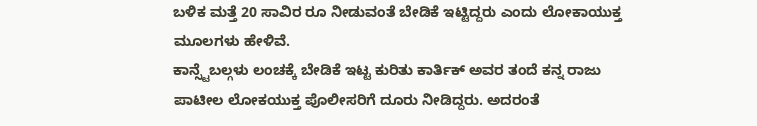ಬಳಿಕ ಮತ್ತೆ 20 ಸಾವಿರ ರೂ ನೀಡುವಂತೆ ಬೇಡಿಕೆ ಇಟ್ಟಿದ್ದರು ಎಂದು ಲೋಕಾಯುಕ್ತ ಮೂಲಗಳು ಹೇಳಿವೆ.
ಕಾನ್ಸ್ಟೆಬಲ್ಗಳು ಲಂಚಕ್ಕೆ ಬೇಡಿಕೆ ಇಟ್ಟ ಕುರಿತು ಕಾರ್ತಿಕ್ ಅವರ ತಂದೆ ಕನ್ನ ರಾಜು ಪಾಟೀಲ ಲೋಕಯುಕ್ತ ಪೊಲೀಸರಿಗೆ ದೂರು ನೀಡಿದ್ದರು. ಅದರಂತೆ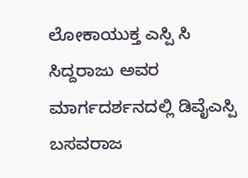ಲೋಕಾಯುಕ್ತ ಎಸ್ಪಿ ಸಿ ಸಿದ್ದರಾಜು ಅವರ ಮಾರ್ಗದರ್ಶನದಲ್ಲಿ ಡಿವೈಎಸ್ಪಿ ಬಸವರಾಜ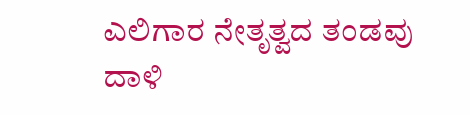ಎಲಿಗಾರ ನೇತೃತ್ವದ ತಂಡವು ದಾಳಿ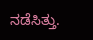ನಡೆಸಿತ್ತು.